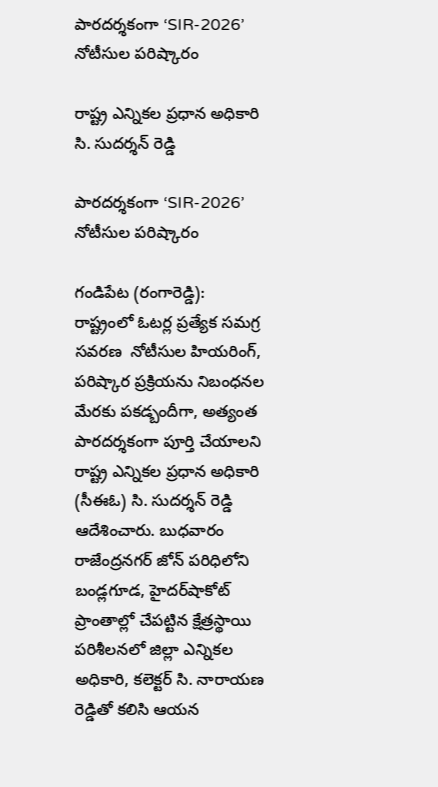పారదర్శకంగా ‘SIR-2026’ నోటీసుల పరిష్కారం

రాష్ట్ర ఎన్నికల ప్రధాన అధికారి సి. సుదర్శన్ రెడ్డి

పారదర్శకంగా ‘SIR-2026’ నోటీసుల పరిష్కారం

గండిపేట (రంగారెడ్డి): రాష్ట్రంలో ఓటర్ల ప్రత్యేక సమగ్ర సవరణ  నోటీసుల హియరింగ్, పరిష్కార ప్రక్రియను నిబంధనల మేరకు పకడ్బందీగా, అత్యంత పారదర్శకంగా పూర్తి చేయాలని రాష్ట్ర ఎన్నికల ప్రధాన అధికారి (సీఈఓ) సి. సుదర్శన్ రెడ్డి ఆదేశించారు. బుధవారం రాజేంద్రనగర్ జోన్ పరిధిలోని బండ్లగూడ, హైదర్‌షాకోట్ ప్రాంతాల్లో చేపట్టిన క్షేత్రస్థాయి పరిశీలనలో జిల్లా ఎన్నికల అధికారి, కలెక్టర్ సి. నారాయణ రెడ్డితో కలిసి ఆయన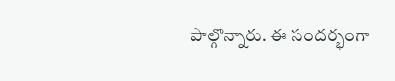పాల్గొన్నారు. ఈ సందర్భంగా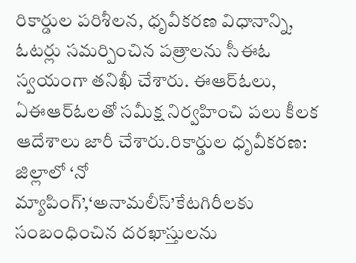రికార్డుల పరిశీలన, ధృవీకరణ విధానాన్ని, ఓటర్లు సమర్పించిన పత్రాలను సీఈఓ స్వయంగా తనిఖీ చేశారు. ఈఆర్ఓలు, ఏఈఆర్ఓలతో సమీక్ష నిర్వహించి పలు కీలక ఆదేశాలు జారీ చేశారు.రికార్డుల ధృవీకరణ: జిల్లాలో ‘నో మ్యాపింగ్’,‘అనామలీస్’కేటగిరీలకు సంబంధించిన దరఖాస్తులను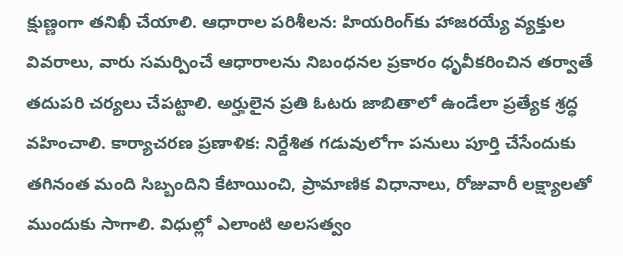క్షుణ్ణంగా తనిఖీ చేయాలి. ఆధారాల పరిశీలన: హియరింగ్‌కు హాజరయ్యే వ్యక్తుల వివరాలు, వారు సమర్పించే ఆధారాలను నిబంధనల ప్రకారం ధృవీకరించిన తర్వాతే తదుపరి చర్యలు చేపట్టాలి. అర్హులైన ప్రతి ఓటరు జాబితాలో ఉండేలా ప్రత్యేక శ్రద్ధ వహించాలి. కార్యాచరణ ప్రణాళిక: నిర్దేశిత గడువులోగా పనులు పూర్తి చేసేందుకు తగినంత మంది సిబ్బందిని కేటాయించి, ప్రామాణిక విధానాలు, రోజువారీ లక్ష్యాలతో ముందుకు సాగాలి. విధుల్లో ఎలాంటి అలసత్వం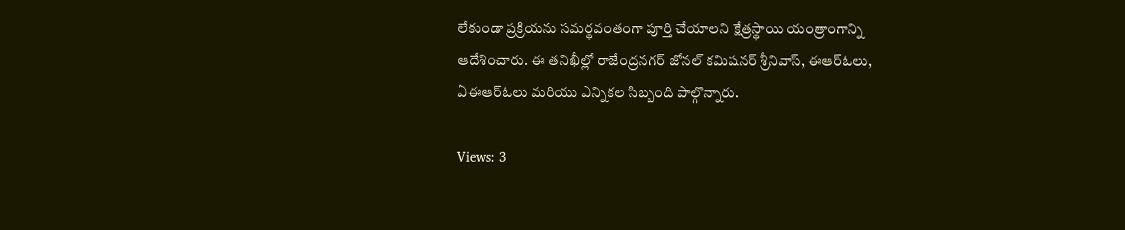లేకుండా ప్రక్రియను సమర్థవంతంగా పూర్తి చేయాలని క్షేత్రస్థాయి యంత్రాంగాన్ని ఆదేశించారు. ఈ తనిఖీల్లో రాజేంద్రనగర్ జోనల్ కమిషనర్ శ్రీనివాస్, ఈఆర్ఓలు, ఏఈఆర్ఓలు మరియు ఎన్నికల సిబ్బంది పాల్గొన్నారు.

Views: 3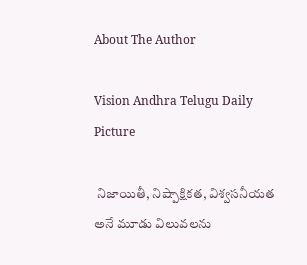About The Author

Vision Andhra Telugu Daily Picture

 నిజాయితీ, నిష్పాక్షికత, విశ్వసనీయత అనే మూడు విలువలను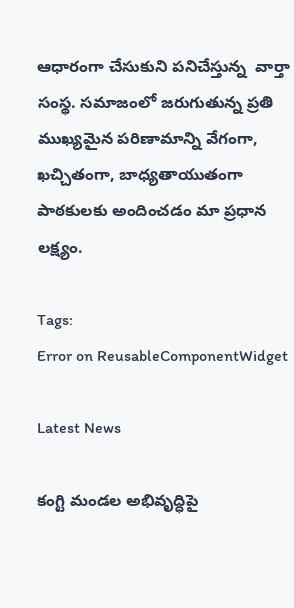ఆధారంగా చేసుకుని పనిచేస్తున్న  వార్తా సంస్థ. సమాజంలో జరుగుతున్న ప్రతి ముఖ్యమైన పరిణామాన్ని వేగంగా, ఖచ్చితంగా, బాధ్యతాయుతంగా పాఠకులకు అందించడం మా ప్రధాన లక్ష్యం.

Tags:
Error on ReusableComponentWidget

Latest News

కంగ్టి మండల అభివృద్ధిపై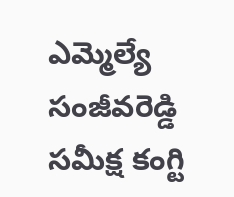ఎమ్మెల్యే సంజీవరెడ్డి సమీక్ష కంగ్టి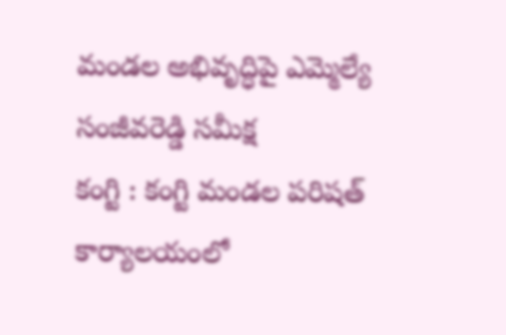మండల అభివృద్ధిపై ఎమ్మెల్యే సంజీవరెడ్డి సమీక్ష
కంగ్టి : కంగ్టి మండల పరిషత్ కార్యాలయంలో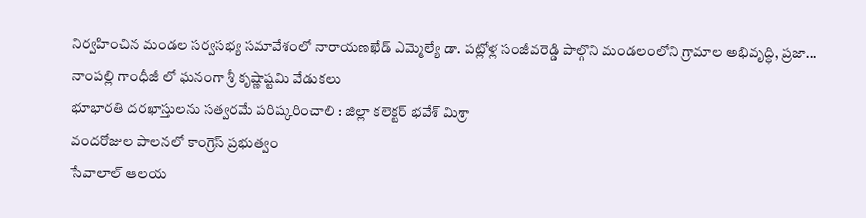నిర్వహించిన మండల సర్వసభ్య సమావేశంలో నారాయణఖేడ్ ఎమ్మెల్యే డా. పట్లోళ్ల సంజీవరెడ్డి పాల్గొని మండలంలోని గ్రామాల అభివృద్ధి, ప్రజా...
నాంపల్లి గాంధీజీ లో ఘనంగా శ్రీ కృష్ణాష్టమి వేడుకలు
భూభారతి దరఖాస్తులను సత్వరమే పరిష్కరించాలి : జిల్లా కలెక్టర్ భవేశ్ మిశ్రా
వందరోజుల పాలనలో కాంగ్రెస్ ప్రభుత్వం
సేవాలాల్ ఆలయ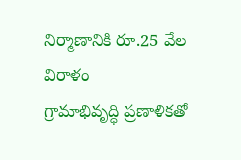నిర్మాణానికి రూ.25 వేల విరాళం
గ్రామాభివృద్ధి ప్రణాళికతో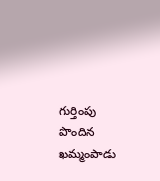గుర్తింపు పొందిన ఖమ్మంపాడు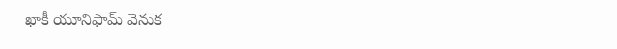ఖాకీ యూనిఫామ్ వెనుక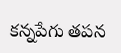కన్నపేగు తపన